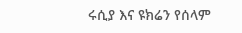ሩሲያ እና ዩክሬን የሰላም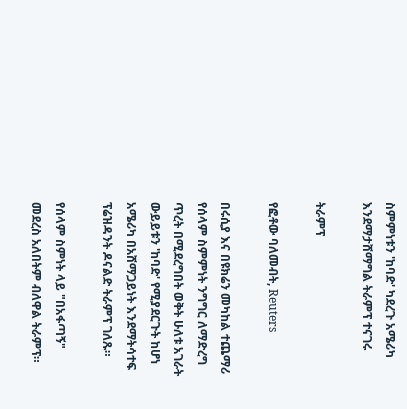ስምምነቱን 'ከባድ' ካደረጉ አሜሪካ እንደማታሸማግል ትራምፕ ተናገሩ

ትራምፕ

የፎቶው ባለመብት, Reuters

በሩሲያ እና በዩክሬን መካከል ተጨማሪ የሰላም ስምምነት ንግግር ለማድረግ ጥረት በሚደረግበት ወቅት ሁለቱ አገራት ውይይቱን 'ከባድ' የሚያደርጉት ከሆነ አሜሪካ በአሸማጋይነት እንደማትሳተፍ ፕሬዝዳንት ዶናልድ ትራምፕ ገለጹ።

የሰላም ስምነት ላይ "በአፋጣኝ" መደረስ አለበትም ብለዋል ትራምፕ።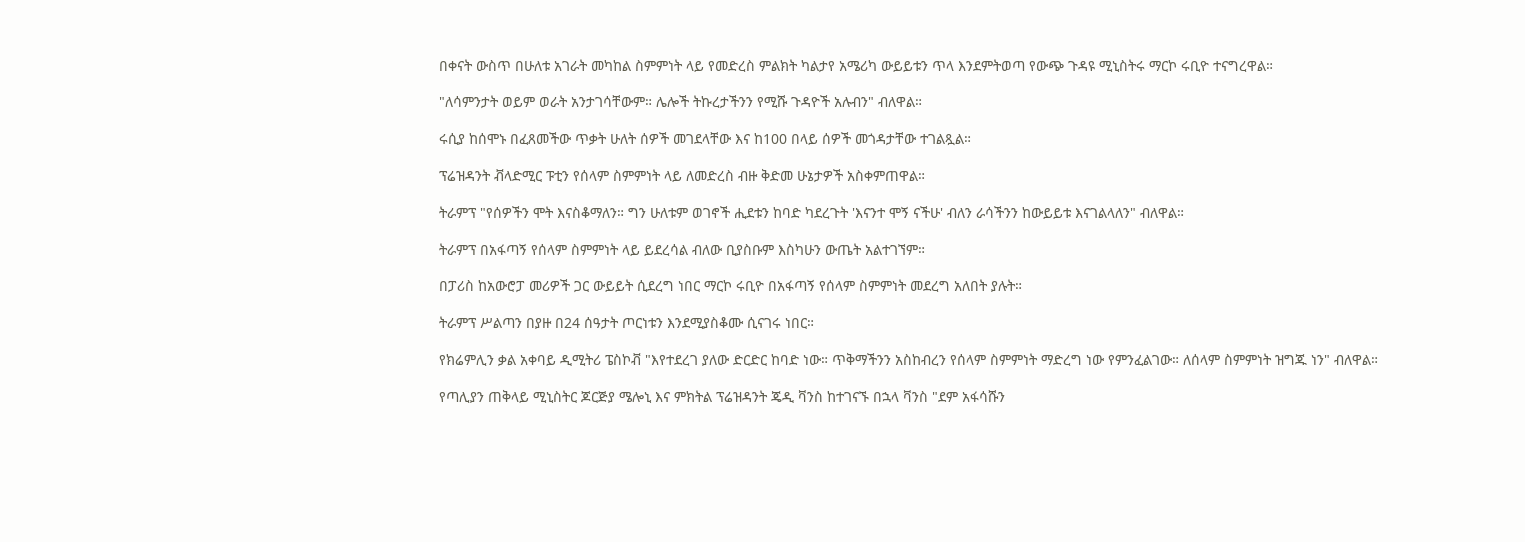በቀናት ውስጥ በሁለቱ አገራት መካከል ስምምነት ላይ የመድረስ ምልክት ካልታየ አሜሪካ ውይይቱን ጥላ እንደምትወጣ የውጭ ጉዳዩ ሚኒስትሩ ማርኮ ሩቢዮ ተናግረዋል።

"ለሳምንታት ወይም ወራት አንታገሳቸውም። ሌሎች ትኩረታችንን የሚሹ ጉዳዮች አሉብን" ብለዋል።

ሩሲያ ከሰሞኑ በፈጸመችው ጥቃት ሁለት ሰዎች መገደላቸው እና ከ100 በላይ ሰዎች መጎዳታቸው ተገልጿል።

ፕሬዝዳንት ቭላድሚር ፑቲን የሰላም ስምምነት ላይ ለመድረስ ብዙ ቅድመ ሁኔታዎች አስቀምጠዋል።

ትራምፕ "የሰዎችን ሞት እናስቆማለን። ግን ሁለቱም ወገኖች ሒደቱን ከባድ ካደረጉት 'እናንተ ሞኝ ናችሁ' ብለን ራሳችንን ከውይይቱ እናገልላለን" ብለዋል።

ትራምፕ በአፋጣኝ የሰላም ስምምነት ላይ ይደረሳል ብለው ቢያስቡም እስካሁን ውጤት አልተገኘም።

በፓሪስ ከአውሮፓ መሪዎች ጋር ውይይት ሲደረግ ነበር ማርኮ ሩቢዮ በአፋጣኝ የሰላም ስምምነት መደረግ አለበት ያሉት።

ትራምፕ ሥልጣን በያዙ በ24 ሰዓታት ጦርነቱን እንደሚያስቆሙ ሲናገሩ ነበር።

የክሬምሊን ቃል አቀባይ ዲሚትሪ ፔስኮቭ "እየተደረገ ያለው ድርድር ከባድ ነው። ጥቅማችንን አስከብረን የሰላም ስምምነት ማድረግ ነው የምንፈልገው። ለሰላም ስምምነት ዝግጁ ነን" ብለዋል።

የጣሊያን ጠቅላይ ሚኒስትር ጆርጅያ ሜሎኒ እና ምክትል ፕሬዝዳንት ጄዲ ቫንስ ከተገናኙ በኋላ ቫንስ "ደም አፋሳሹን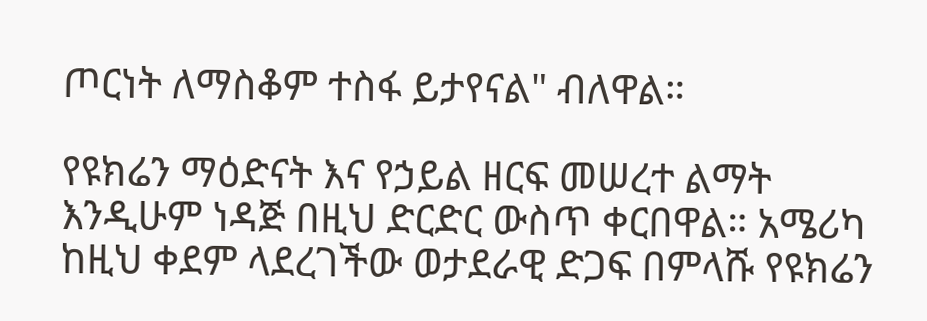ጦርነት ለማስቆም ተስፋ ይታየናል" ብለዋል።

የዩክሬን ማዕድናት እና የኃይል ዘርፍ መሠረተ ልማት እንዲሁም ነዳጅ በዚህ ድርድር ውስጥ ቀርበዋል። አሜሪካ ከዚህ ቀደም ላደረገችው ወታደራዊ ድጋፍ በምላሹ የዩክሬን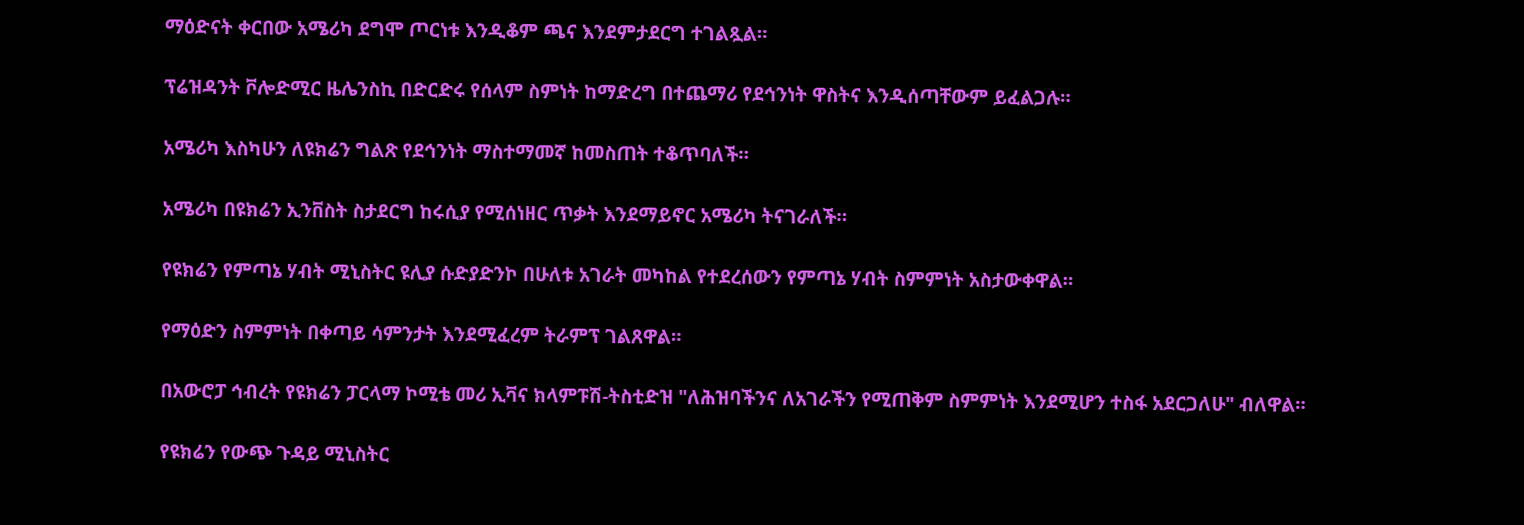ማዕድናት ቀርበው አሜሪካ ደግሞ ጦርነቱ እንዲቆም ጫና እንደምታደርግ ተገልጿል።

ፕሬዝዳንት ቮሎድሚር ዜሌንስኪ በድርድሩ የሰላም ስምነት ከማድረግ በተጨማሪ የደኅንነት ዋስትና እንዲሰጣቸውም ይፈልጋሉ።

አሜሪካ እስካሁን ለዩክሬን ግልጽ የደኅንነት ማስተማመኛ ከመስጠት ተቆጥባለች።

አሜሪካ በዩክሬን ኢንቨስት ስታደርግ ከሩሲያ የሚሰነዘር ጥቃት እንደማይኖር አሜሪካ ትናገራለች።

የዩክሬን የምጣኔ ሃብት ሚኒስትር ዩሊያ ሱድያድንኮ በሁለቱ አገራት መካከል የተደረሰውን የምጣኔ ሃብት ስምምነት አስታውቀዋል።

የማዕድን ስምምነት በቀጣይ ሳምንታት እንደሚፈረም ትራምፕ ገልጸዋል።

በአውሮፓ ኅብረት የዩክሬን ፓርላማ ኮሚቴ መሪ ኢቫና ክላምፑሽ-ትስቲድዝ "ለሕዝባችንና ለአገራችን የሚጠቅም ስምምነት እንደሚሆን ተስፋ አደርጋለሁ" ብለዋል።

የዩክሬን የውጭ ጉዳይ ሚኒስትር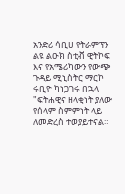አንድሪ ሳቢሀ የትራምፕን ልዩ ልዑክ ስቲቭ ዊትኮፍ እና የአሜሪካውን የውጭ ጉዳይ ሚኒስትር ማርኮ ሩቢዮ ካነጋገሩ በኋላ "ፍትሐዊና ዘላቂነት ያለው የሰላም ስምምነት ላይ ለመድረስ ተወያይተናል።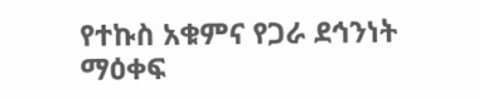የተኩስ አቁምና የጋራ ደኅንነት ማዕቀፍ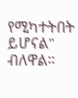የሚካተትበት ይሆናል" ብለዋል።